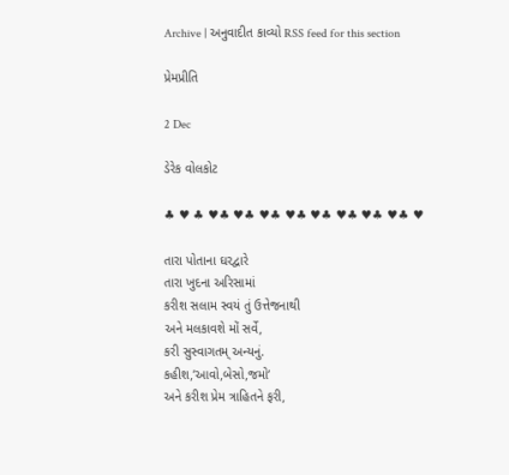Archive | અનુવાદીત કાવ્યો RSS feed for this section

પ્રેમપ્રીતિ

2 Dec

ડેરેક વોલકોટ

♣ ♥ ♣ ♥♣ ♥♣ ♥♣ ♥♣ ♥♣ ♥♣ ♥♣ ♥♣ ♥

તારા પોતાના ઘરદ્વારે
તારા ખુદના અરિસામાં
કરીશ સલામ સ્વયં તું ઉત્તેજનાથી
અને મલકાવશે મોં સર્વે,
કરી સુસ્વાગતમ્‌ અન્યનું.
કહીશ,’આવો,બેસો,જમો’
અને કરીશ પ્રેમ ત્રાહિતને ફરી,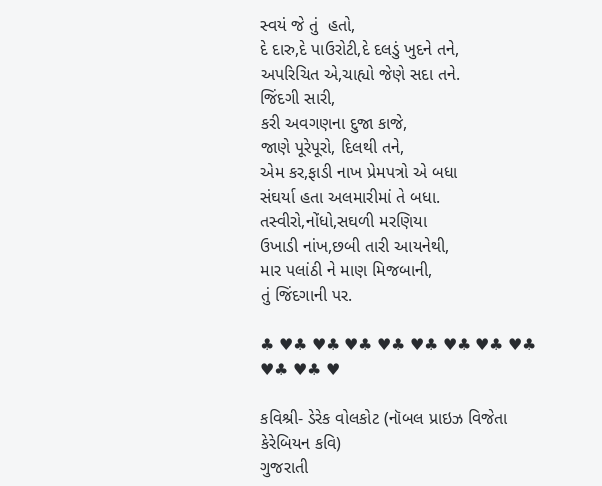સ્વયં જે તું  હતો,
દે દારુ,દે પાઉરોટી,દે દલડું ખુદને તને,
અપરિચિત એ,ચાહ્યો જેણે સદા તને.
જિંદગી સારી,
કરી અવગણના દુજા કાજે,
જાણે પૂરેપૂરો, દિલથી તને,
એમ કર,ફાડી નાખ પ્રેમપત્રો એ બધા
સંઘર્યા હતા અલમારીમાં તે બધા.
તસ્વીરો,નોંધો,સઘળી મરણિયા
ઉખાડી નાંખ,છબી તારી આયનેથી,
માર પલાંઠી ને માણ મિજબાની,
તું જિંદગાની પર.

♣ ♥♣ ♥♣ ♥♣ ♥♣ ♥♣ ♥♣ ♥♣ ♥♣ ♥♣ ♥♣ ♥

કવિશ્રી- ડેરેક વોલકોટ (નૉબલ પ્રાઇઝ વિજેતા કેરેબિયન કવિ)
ગુજરાતી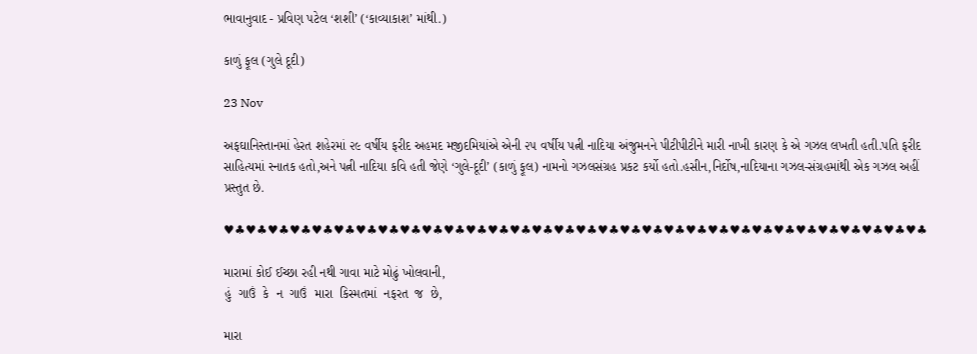ભાવાનુવાદ - પ્રવિણ પટેલ ‘શશી’ (‘કાવ્યાકાશ’ માંથી.)

કાળું ફૂલ (ગુલે દૂદી)

23 Nov

અફઘાનિસ્તાનમાં હેરત શહેરમાં ૨૯ વર્ષીય ફરીદ અહમદ મજીદમિયાંએ એની ૨૫ વર્ષીય પત્ની નાદિયા અંજુમનને પીટીપીટીને મારી નાખી કારણ કે એ ગઝલ લખતી હતી.પતિ ફરીદ સાહિત્યમાં સ્નાતક હતો,અને પત્ની નાદિયા કવિ હતી જેણે ‘ગુલે-દૂદી’ (કાળું ફૂલ) નામનો ગઝલસંગ્રહ પ્રકટ કર્યો હતો.હસીન,નિર્દોષ,નાદિયાના ગઝલ-સંગ્રહમાંથી એક ગઝલ અહીં પ્રસ્તુત છે.

♥♣♥♣♥♣♥♣♥♣♥♣♥♣♥♣♥♣♥♣♥♣♥♣♥♣♥♣♥♣♥♣♥♣♥♣♥♣♥♣♥♣♥♣♥♣♥♣♥♣♥♣♥♣♥♣♥♣♥♣♥♣♥♣

મારામાં કોઈ ઈચ્છા રહી નથી ગાવા માટે મોઢું ખોલવાની,
હું  ગાઉં  કે  ન  ગાઉં  મારા  કિસ્મતમાં  નફરત  જ  છે,

મારા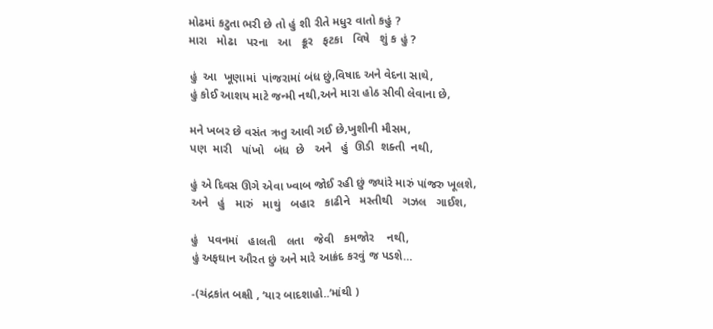મોઢમાં કટુતા ભરી છે તો હું શી રીતે મધુર વાતો કહું ?
મારા   મોઢા   પરના   આ   ક્રૂર   ફટકા   વિષે   શું ક હું ?

હું  આ  ખૂણામાં  પાંજરામાં બંધ છું,વિષાદ અને વેદના સાથે,
હું કોઈ આશય માટે જન્મી નથી,અને મારા હોઠ સીવી લેવાના છે,

મને ખબર છે વસંત ઋતુ આવી ગઈ છે,ખુશીની મૌસમ,
પણ  મારી   પાંખો   બંધ  છે   અને   હું  ઊડી  શક્તી  નથી,

હું એ દિવસ ઊગે એવા ખ્વાબ જોઈ રહી છું જ્યાંરે મારું પાંજરુ ખૂલશે,
અને   હું   મારું   માથું   બહાર   કાઢીને   મસ્તીથી   ગઝલ   ગાઈશ,

હું   પવનમાં   હાલતી   લતા   જેવી   કમજોર    નથી,
હું અફઘાન ઔરત છું અને મારે આક્રંદ કરવું જ પડશે…

-(ચંદ્રકાંત બક્ષી , ‘યાર બાદશાહો..’માંથી )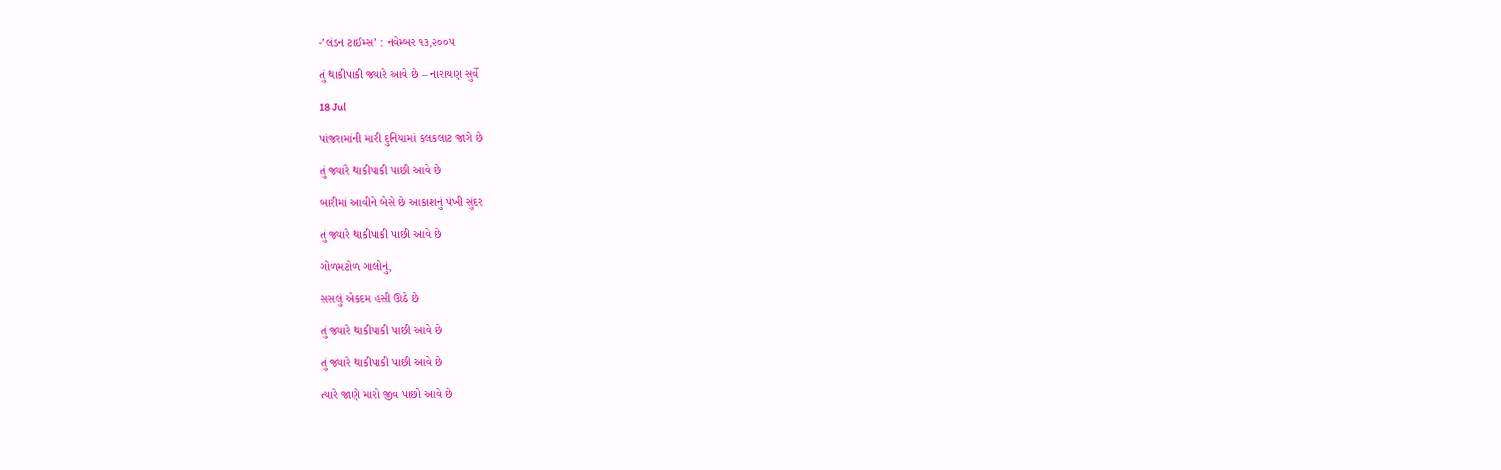-’લંડન ટાઈમ્સ’ : નવેમ્બર ૧૩,૨૦૦૫

તું થાકીપાકી જ્યારે આવે છે – નારાયણ સુર્વે

18 Jul

પાંજરામાંની મારી દુનિયામાં કલકલાટ જાગે છે

તું જ્યાંરે થાકીપાકી પાછી આવે છે

બારીમાં આવીને બેસે છે આકાશનું પંખી સુંદર

તું જ્યારે થાકીપાકી પાછી આવે છે

ગોળમટોળ ગાલોનું,

સસલું એકદમ હસી ઊઠે છે

તું જ્યારે થાકીપાકી પાછી આવે છે

તું જ્યારે થાકીપાકી પાછી આવે છે

ત્યારે જાણે મારો જીવ પાછો આવે છે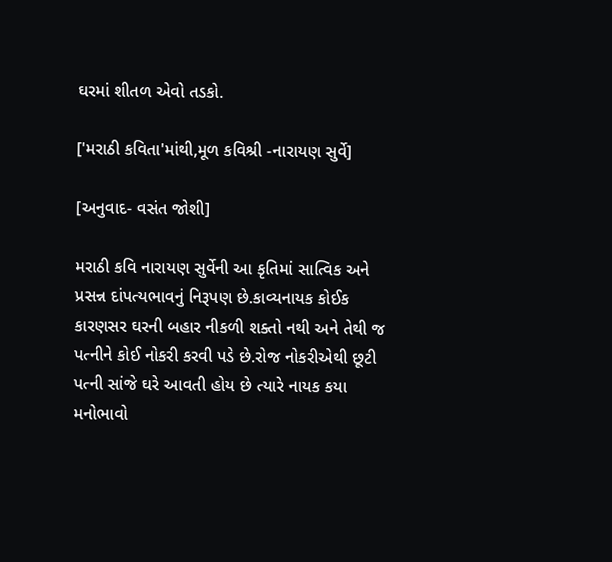ઘરમાં શીતળ એવો તડકો.

['મરાઠી કવિતા'માંથી,મૂળ કવિશ્રી -નારાયણ સુર્વે]

[અનુવાદ- વસંત જોશી]

મરાઠી કવિ નારાયણ સુર્વેની આ કૃતિમાં સાત્વિક અને પ્રસન્ન દાંપત્યભાવનું નિરૂપણ છે.કાવ્યનાયક કોઈક કારણસર ઘરની બહાર નીકળી શક્તો નથી અને તેથી જ પત્નીને કોઈ નોકરી કરવી પડે છે.રોજ નોકરીએથી છૂટી પત્ની સાંજે ઘરે આવતી હોય છે ત્યારે નાયક કયા મનોભાવો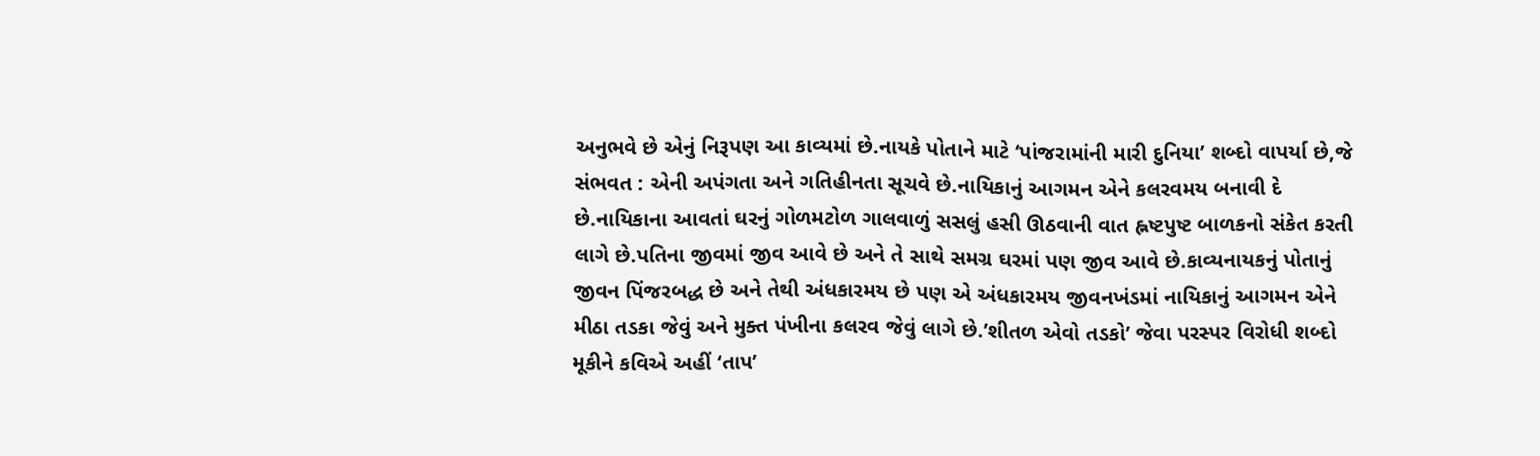અનુભવે છે એનું નિરૂપણ આ કાવ્યમાં છે.નાયકે પોતાને માટે ‘પાંજરામાંની મારી દુનિયા’ શબ્દો વાપર્યા છે,જે સંભવત : એની અપંગતા અને ગતિહીનતા સૂચવે છે.નાયિકાનું આગમન એને કલરવમય બનાવી દે છે.નાયિકાના આવતાં ઘરનું ગોળમટોળ ગાલવાળું સસલું હસી ઊઠવાની વાત હ્નષ્ટપુષ્ટ બાળકનો સંકેત કરતી લાગે છે.પતિના જીવમાં જીવ આવે છે અને તે સાથે સમગ્ર ઘરમાં પણ જીવ આવે છે.કાવ્યનાયકનું પોતાનું જીવન પિંજરબદ્ધ છે અને તેથી અંધકારમય છે પણ એ અંધકારમય જીવનખંડમાં નાયિકાનું આગમન એને મીઠા તડકા જેવું અને મુક્ત પંખીના કલરવ જેવું લાગે છે.’શીતળ એવો તડકો’ જેવા પરસ્પર વિરોધી શબ્દો મૂકીને કવિએ અહીં ‘તાપ’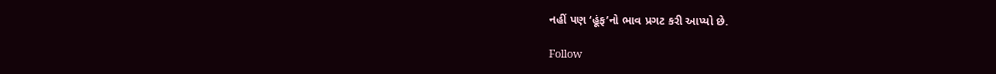નહીં પણ ‘હૂંફ’નો ભાવ પ્રગટ કરી આપ્યો છે.

Follow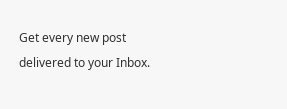Get every new post delivered to your Inbox.